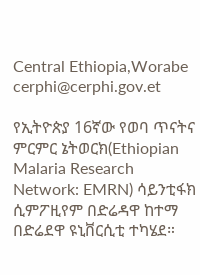Central Ethiopia,Worabe
cerphi@cerphi.gov.et

የኢትዮጵያ 16ኛው የወባ ጥናትና ምርምር ኔትወርክ(Ethiopian Malaria Research Network: EMRN) ሳይንቲፋክ ሲምፖዚየም በድሬዳዋ ከተማ በድሬደዋ ዩኒቨርሲቲ ተካሄደ።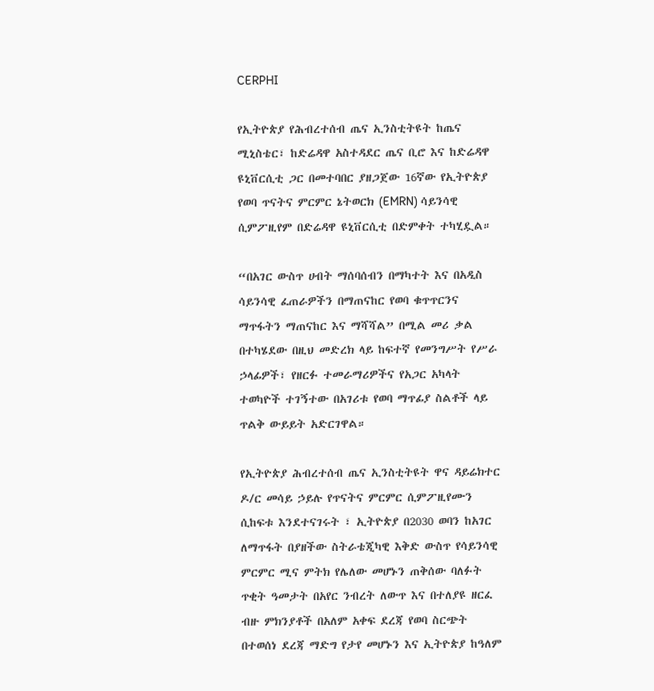CERPHI

የኢትዮጵያ የሕብረተሰብ ጤና ኢንስቲትዩት ከጤና ሚኒስቴር፣ ከድሬዳዋ አስተዳደር ጤና ቢሮ እና ከድሬዳዋ ዩኒቨርሲቲ ጋር በመተባበር ያዘጋጀው 16ኛው የኢትዮጵያ የወባ ጥናትና ምርምር ኔትወርክ (EMRN) ሳይንሳዊ ሲምፖዚየም በድሬዳዋ ዩኒቨርሲቲ በድምቀት ተካሂዷል።

“በአገር ውስጥ ሀብት ማሰባሰብን በማካተት እና በአዲስ ሳይንሳዊ ፈጠራዎችን በማጠናከር የወባ ቁጥጥርንና ማጥፋትን ማጠናከር እና ማሻሻል” በሚል መሪ ቃል በተካሄደው በዚህ መድረክ ላይ ከፍተኛ የመንግሥት የሥራ ኃላፊዎች፣ የዘርፉ ተመራማሪዎችና የአጋር አካላት ተወካዮች ተገኝተው በአገሪቱ የወባ ማጥፊያ ስልቶች ላይ ጥልቅ ውይይት አድርገዋል።

የኢትዮጵያ ሕብረተሰብ ጤና ኢንስቲትዩት ዋና ዳይሬክተር ዶ/ር መሳይ ኃይሉ የጥናትና ምርምር ሲምፖዚየሙን ሲከፍቱ እንደተናገሩት ፣ ኢትዮጵያ በ2030 ወባን ከአገር ለማጥፋት በያዘችው ስትራቴጂካዊ እቅድ ውስጥ የሳይንሳዊ ምርምር ሚና ምትክ የሌለው መሆኑን ጠቅሰው ባለፉት ጥቂት ዓመታት በአየር ንብረት ለውጥ እና በተለያዩ ዘርፈ ብዙ ምክንያቶች በአለም አቀፍ ደረጃ የወባ ስርጭት በተወሰነ ደረጃ ማድግ የታየ መሆኑን እና ኢትዮጵያ ከዓለም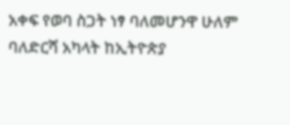አቀፍ የወባ ስጋት ነፃ ባለመሆንዋ ሁለም ባለድርሻ አካላት ከኢትዮጵያ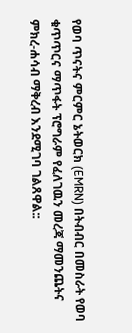የወባ ጥናትና ምርምር ኔትወርክ (EMRN) በትብብር በመስራት የወባ ቁጥጥርና ማጥፋት ፕሮግራም የፈለገዉን መረጃ ማመንጨትና ምክረ-ሐሳብ ማቅረብ እንደሚገባ ገልጸዋል::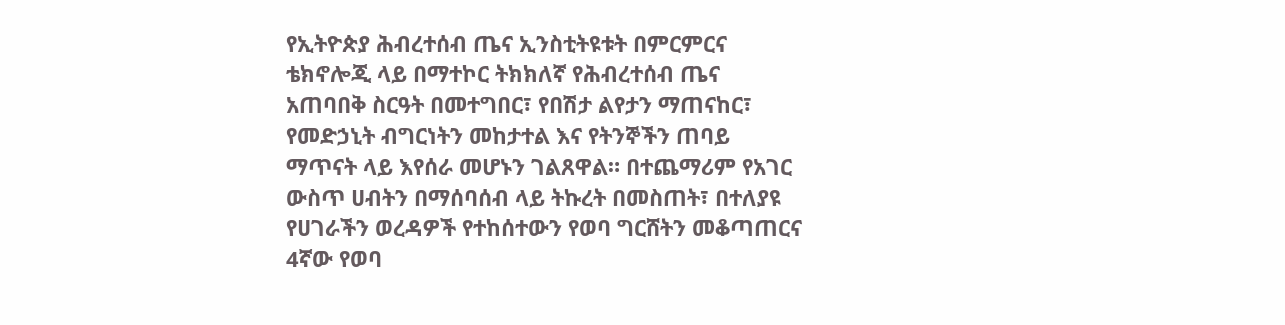የኢትዮጵያ ሕብረተሰብ ጤና ኢንስቲትዩቱት በምርምርና ቴክኖሎጂ ላይ በማተኮር ትክክለኛ የሕብረተሰብ ጤና አጠባበቅ ስርዓት በመተግበር፣ የበሽታ ልየታን ማጠናከር፣ የመድኃኒት ብግርነትን መከታተል እና የትንኞችን ጠባይ ማጥናት ላይ እየሰራ መሆኑን ገልጸዋል። በተጨማሪም የአገር ውስጥ ሀብትን በማሰባሰብ ላይ ትኩረት በመስጠት፣ በተለያዩ የሀገራችን ወረዳዎች የተከሰተውን የወባ ግርሸትን መቆጣጠርና 4ኛው የወባ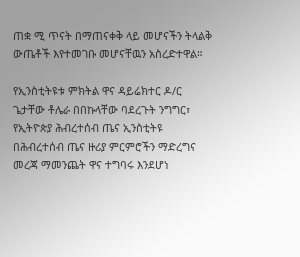ጠቋ ሚ ጥናት በማጠናቀቅ ላይ መሆናችን ትላልቅ ውጤቶች እየተመገቡ መሆናቸዉን አስረድተዋል።

የኢንስቲትዩቱ ምክትል ዋና ዳይሬክተር ዶ/ር ጌታቸው ቶሌራ በበኩላቸው ባደረጉት ንግግር፣ የኢትዮጵያ ሕብረተሰብ ጤና ኢንስቲትዩ በሕብረተሰብ ጤና ዙሪያ ምርምሮችን ማድረግና መረጃ ማመንጨት ዋና ተግባሩ እንደሆነ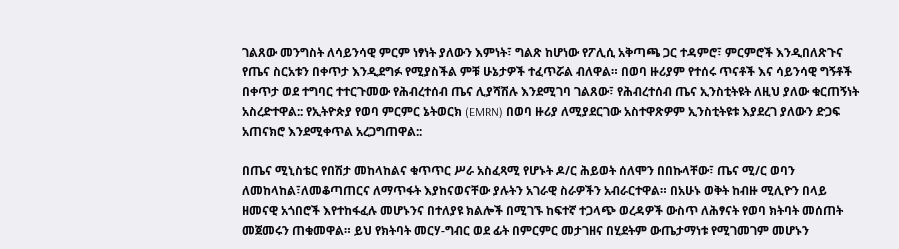ገልጸው መንግስት ለሳይንሳዊ ምርም ነፃነት ያለውን እምነት፣ ግልጽ ከሆነው የፖሊሲ አቅጣጫ ጋር ተዳምሮ፣ ምርምሮች እንዲበለጽጉና የጤና ስርአቱን በቀጥታ እንዲደግፉ የሚያስችል ምቹ ሁኔታዎች ተፈጥሯል ብለዋል። በወባ ዙሪያም የተሰሩ ጥናቶች እና ሳይንሳዊ ግኝቶች በቀጥታ ወደ ተግባር ተተርጉመው የሕብረተሰብ ጤና ሊያሻሽሉ እንደሚገባ ገልጸው፣ የሕብረተሰብ ጤና ኢንስቲትዩት ለዚህ ያለው ቁርጠኝነት አስረድተዋል:: የኢትዮጵያ የወባ ምርምር ኔትወርክ (EMRN) በወባ ዙሪያ ለሚያደርገው አስተዋጽዎም ኢንስቲትዩቱ እያደረገ ያለውን ድጋፍ አጠናክሮ እንደሚቀጥል አረጋግጠዋል::

በጤና ሚኒስቴር የበሽታ መከላከልና ቁጥጥር ሥራ አስፈጻሚ የሆኑት ዶ/ር ሕይወት ሰለሞን በበኩላቸው፣ ጤና ሚ/ር ወባን ለመከላከል፣ለመቆጣጠርና ለማጥፋት እያከናወናቸው ያሉትን አገራዊ ስራዎችን አብራርተዋል። በአሁኑ ወቅት ከብዙ ሚሊዮን በላይ ዘመናዊ አጎበሮች እየተከፋፈሉ መሆኑንና በተለያዩ ክልሎች በሚገኙ ከፍተኛ ተጋላጭ ወረዳዎች ውስጥ ለሕፃናት የወባ ክትባት መሰጠት መጀመሩን ጠቁመዋል። ይህ የክትባት መርሃ-ግብር ወደ ፊት በምርምር መታገዘና በሂደትም ውጤታማነቱ የሚገመገም መሆኑን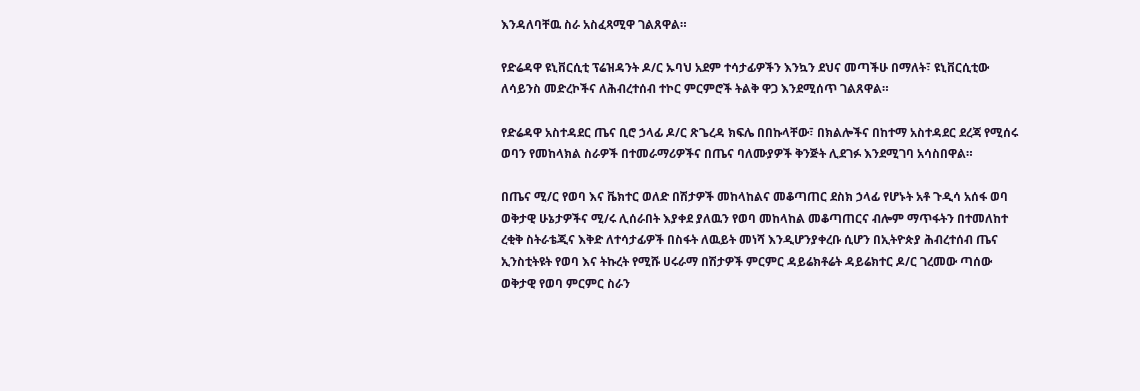እንዳለባቸዉ ስራ አስፈጻሚዋ ገልጸዋል።

የድሬዳዋ ዩኒቨርሲቲ ፕሬዝዳንት ዶ/ር ኡባህ አደም ተሳታፊዎችን እንኳን ደህና መጣችሁ በማለት፣ ዩኒቨርሲቲው ለሳይንስ መድረኮችና ለሕብረተሰብ ተኮር ምርምሮች ትልቅ ዋጋ እንደሚሰጥ ገልጸዋል።

የድሬዳዋ አስተዳደር ጤና ቢሮ ኃላፊ ዶ/ር ጽጌረዳ ክፍሌ በበኩላቸው፣ በክልሎችና በከተማ አስተዳደር ደረጃ የሚሰሩ ወባን የመከላክል ስራዎች በተመራማሪዎችና በጤና ባለሙያዎች ቅንጅት ሊደገፉ እንደሚገባ አሳስበዋል።

በጤና ሚ/ር የወባ እና ቬክተር ወለድ በሽታዎች መከላከልና መቆጣጠር ደስክ ኃላፊ የሆኑት አቶ ጉዲሳ አሰፋ ወባ ወቅታዊ ሁኔታዎችና ሚ/ሩ ሊሰራበት እያቀደ ያለዉን የወባ መከላከል መቆጣጠርና ብሎም ማጥፋትን በተመለከተ ረቂቅ ስትራቴጂና እቅድ ለተሳታፊዎች በስፋት ለዉይት መነሻ እንዲሆንያቀረቡ ሲሆን በኢትዮጵያ ሕብረተሰብ ጤና ኢንስቲትዩት የወባ እና ትኩረት የሚሹ ሀሩራማ በሽታዎች ምርምር ዳይሬክቶሬት ዳይሬክተር ዶ/ር ገረመው ጣሰው ወቅታዊ የወባ ምርምር ስራን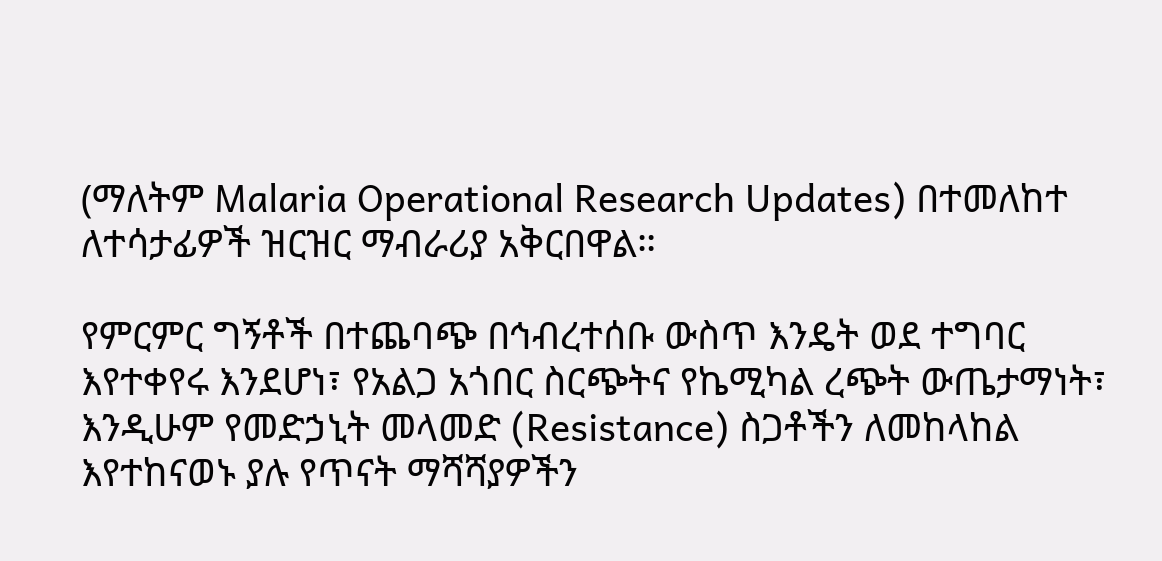(ማለትም Malaria Operational Research Updates) በተመለከተ ለተሳታፊዎች ዝርዝር ማብራሪያ አቅርበዋል።

የምርምር ግኝቶች በተጨባጭ በኅብረተሰቡ ውስጥ እንዴት ወደ ተግባር እየተቀየሩ እንደሆነ፣ የአልጋ አጎበር ስርጭትና የኬሚካል ረጭት ውጤታማነት፣ እንዲሁም የመድኃኒት መላመድ (Resistance) ስጋቶችን ለመከላከል እየተከናወኑ ያሉ የጥናት ማሻሻያዎችን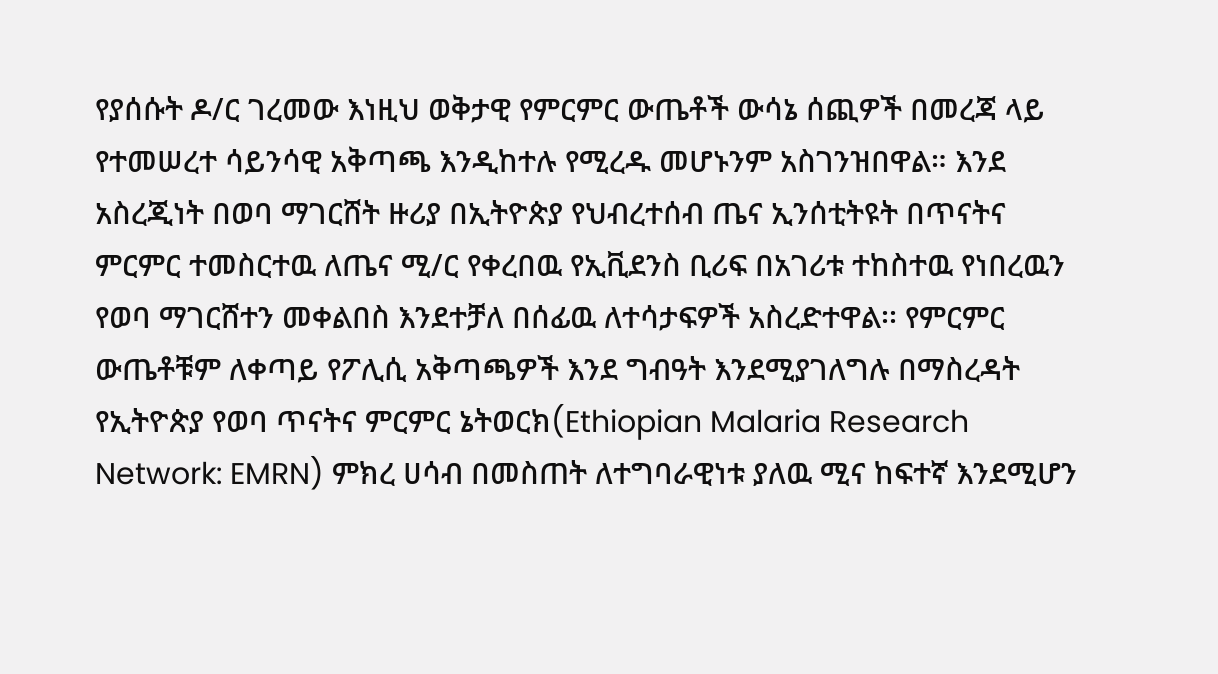የያሰሱት ዶ/ር ገረመው እነዚህ ወቅታዊ የምርምር ውጤቶች ውሳኔ ሰጪዎች በመረጃ ላይ የተመሠረተ ሳይንሳዊ አቅጣጫ እንዲከተሉ የሚረዱ መሆኑንም አስገንዝበዋል። እንደ አስረጂነት በወባ ማገርሸት ዙሪያ በኢትዮጵያ የህብረተሰብ ጤና ኢንሰቲትዩት በጥናትና ምርምር ተመስርተዉ ለጤና ሚ/ር የቀረበዉ የኢቪደንስ ቢሪፍ በአገሪቱ ተከስተዉ የነበረዉን የወባ ማገርሸተን መቀልበስ እንደተቻለ በሰፊዉ ለተሳታፍዎች አስረድተዋል፡፡ የምርምር ውጤቶቹም ለቀጣይ የፖሊሲ አቅጣጫዎች እንደ ግብዓት እንደሚያገለግሉ በማስረዳት የኢትዮጵያ የወባ ጥናትና ምርምር ኔትወርክ(Ethiopian Malaria Research Network: EMRN) ምክረ ሀሳብ በመስጠት ለተግባራዊነቱ ያለዉ ሚና ከፍተኛ እንደሚሆን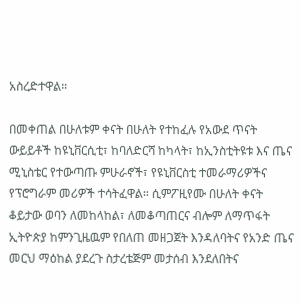አስረድተዋል።

በመቀጠል በሁለቱም ቀናት በሁለት የተከፈሉ የአውደ ጥናት ውይይቶች ከዩኒቨርሲቲ፣ ከባለድርሻ ከካላት፣ ከኢንስቲትዩቱ እና ጤና ሚኒስቴር የተውጣጡ ምሁራኖች፣ የዩኒቨርስቲ ተመራማሪዎችና የፕሮግራም መሪዎች ተሳትፈዋል። ሲምፖዚየሙ በሁለት ቀናት ቆይታው ወባን ለመከላከል፣ ለመቆጣጠርና ብሎም ለማጥፋት ኢትዮጵያ ከምንጊዜዉም የበለጠ መዘጋጀት እንዳለባትና የአንድ ጤና መርህ ማዕከል ያደረጉ ስታረቴጅም መታሰብ እንደለበትና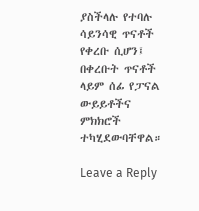ያስችላሉ የተባሉ ሳይንሳዊ ጥናቶች የቀረቡ ሲሆን፤ በቀረቡት ጥናቶች ላይም ሰፊ የፓናል ውይይቶችና ምክክሮች ተካሂደውባቸዋል።

Leave a Reply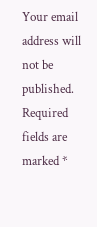Your email address will not be published. Required fields are marked *